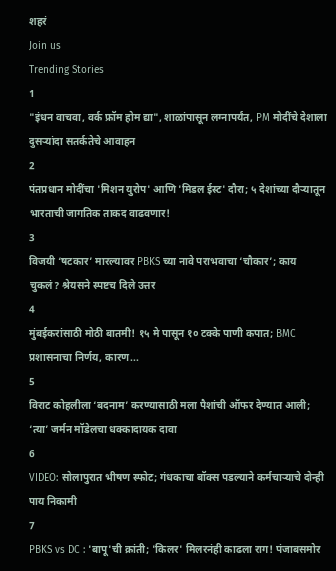शहरं
Join us
Trending Stories
1
"इंधन वाचवा, वर्क फ्रॉम होम द्या", शाळांपासून लग्नापर्यंत, PM मोदींचे देशाला दुसऱ्यांदा सतर्कतेचे आवाहन
2
पंतप्रधान मोदींचा 'मिशन युरोप' आणि 'मिडल ईस्ट' दौरा; ५ देशांच्या दौऱ्यातून भारताची जागतिक ताकद वाढवणार!
3
विजयी ‘षटकार’ मारल्यावर PBKS च्या नावे पराभवाचा ‘चौकार’; काय चुकलं? श्रेयसने स्पष्टच दिले उत्तर
4
मुंबईकरांसाठी मोठी बातमी! १५ मे पासून १० टक्के पाणी कपात; BMC प्रशासनाचा निर्णय, कारण...
5
विराट कोहलीला ‘बदनाम’ करण्यासाठी मला पैशांची ऑफर देण्यात आली; ‘त्या’ जर्मन मॉडेलचा धक्कादायक दावा
6
VIDEO: सोलापुरात भीषण स्फोट; गंधकाचा बॉक्स पडल्याने कर्मचाऱ्याचे दोन्ही पाय निकामी
7
PBKS vs DC : 'बापू'ची क्रांती; 'किलर' मिलरनंही काढला राग! पंजाबसमोर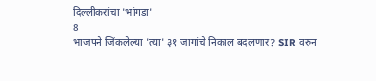दिल्लीकरांचा 'भांगडा'
8
भाजपने जिंकलेल्या 'त्या' ३१ जागांचे निकाल बदलणार? SIR वरुन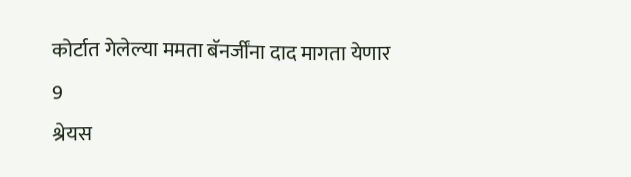कोर्टात गेलेल्या ममता बॅनर्जींना दाद मागता येणार
9
श्रेयस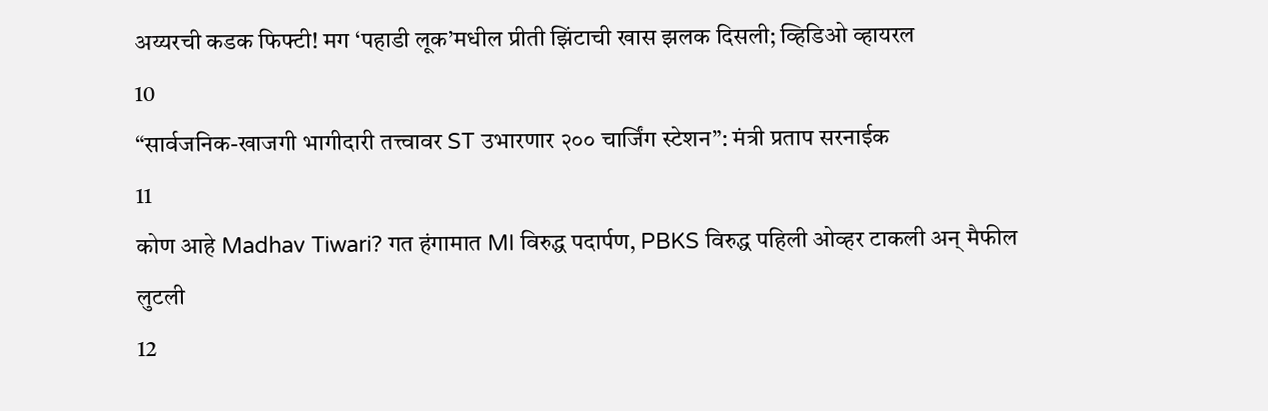अय्यरची कडक फिफ्टी! मग ‘पहाडी लूक’मधील प्रीती झिंटाची खास झलक दिसली; व्हिडिओ व्हायरल
10
“सार्वजनिक-खाजगी भागीदारी तत्त्वावर ST उभारणार २०० चार्जिंग स्टेशन”: मंत्री प्रताप सरनाईक
11
कोण आहे Madhav Tiwari? गत हंगामात MI विरुद्ध पदार्पण, PBKS विरुद्ध पहिली ओव्हर टाकली अन् मैफील लुटली
12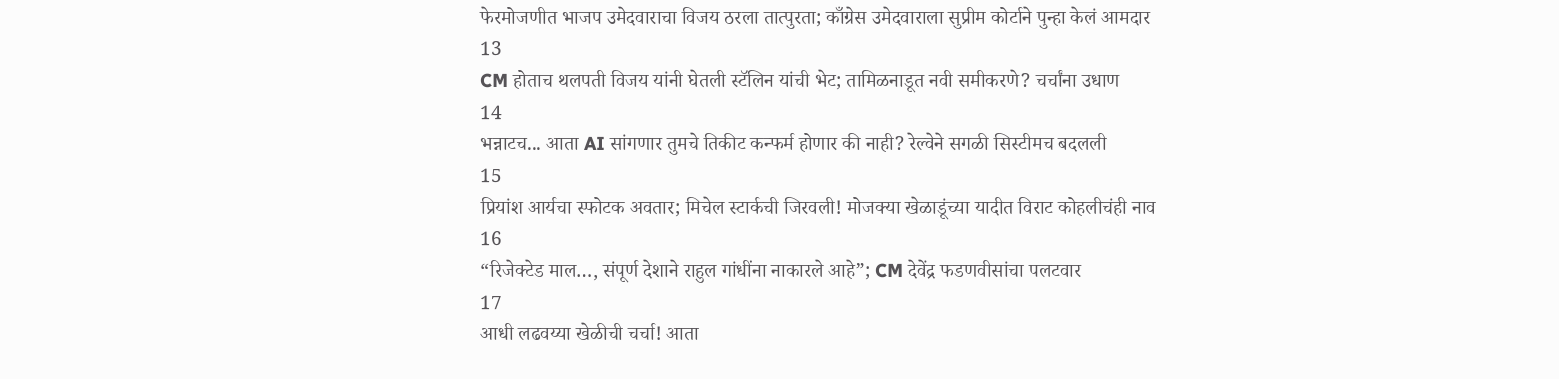फेरमोजणीत भाजप उमेदवाराचा विजय ठरला तात्पुरता; काँग्रेस उमेदवाराला सुप्रीम कोर्टाने पुन्हा केलं आमदार
13
CM होताच थलपती विजय यांनी घेतली स्टॅलिन यांची भेट; तामिळनाडूत नवी समीकरणे? चर्चांना उधाण
14
भन्नाटच... आता AI सांगणार तुमचे तिकीट कन्फर्म होणार की नाही? रेल्वेने सगळी सिस्टीमच बदलली
15
प्रियांश आर्यचा स्फोटक अवतार; मिचेल स्टार्कची जिरवली! मोजक्या खेळाडूंच्या यादीत विराट कोहलीचंही नाव
16
“रिजेक्टेड माल…, संपूर्ण देशाने राहुल गांधींना नाकारले आहे”; CM देवेंद्र फडणवीसांचा पलटवार
17
आधी लढवय्या खेळीची चर्चा! आता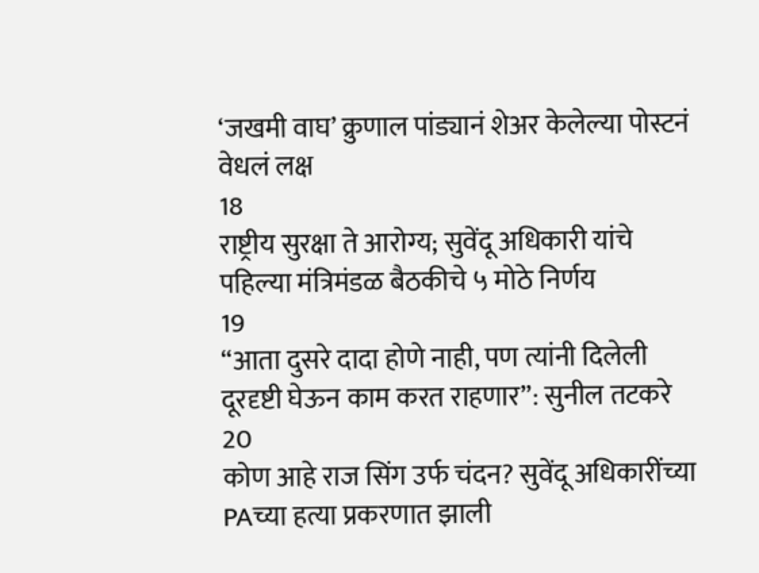‘जखमी वाघ’ क्रुणाल पांड्यानं शेअर केलेल्या पोस्टनं वेधलं लक्ष
18
राष्ट्रीय सुरक्षा ते आरोग्य; सुवेंदू अधिकारी यांचे पहिल्या मंत्रिमंडळ बैठकीचे ५ मोठे निर्णय
19
“आता दुसरे दादा होणे नाही, पण त्यांनी दिलेली दूरदृष्टी घेऊन काम करत राहणार”: सुनील तटकरे
20
कोण आहे राज सिंग उर्फ चंदन? सुवेंदू अधिकारींच्या PAच्या हत्या प्रकरणात झाली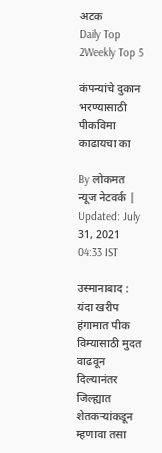अटक
Daily Top 2Weekly Top 5

कंपन्यांचे दुकान भरण्यासाठी पीकविमा काढायचा का

By लोकमत न्यूज नेटवर्क | Updated: July 31, 2021 04:33 IST

उस्मानाबाद : यंदा खरीप हंगामात पीक विम्यासाठी मुदत वाढवून दिल्यानंतर जिल्ह्यात शेतकऱ्यांकडून म्हणावा तसा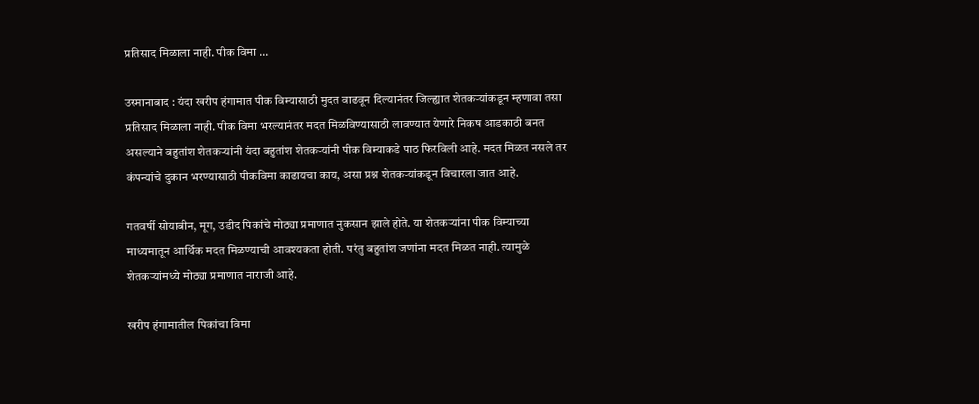प्रतिसाद मिळाला नाही. पीक विमा ...

उस्मानाबाद : यंदा खरीप हंगामात पीक विम्यासाठी मुदत वाढवून दिल्यानंतर जिल्ह्यात शेतकऱ्यांकडून म्हणावा तसा प्रतिसाद मिळाला नाही. पीक विमा भरल्यानंतर मदत मिळविण्यासाठी लावण्यात येणारे निकष आडकाठी बनत असल्याने बहुतांश शेतकऱ्यांनी यंदा बहुतांश शेतकऱ्यांनी पीक विम्याकडे पाठ फिरविली आहे. मदत मिळत नसले तर कंपन्यांचे दुकान भरण्यासाठी पीकविमा काढायचा काय, असा प्रश्न शेतकऱ्यांकडून विचारला जात आहे.

गतवर्षी सोयाबीन, मूग, उडीद पिकांचे मोठ्या प्रमाणात नुकसान झाले होते. या शेतकऱ्यांना पीक विम्याच्या माध्यमातून आर्थिक मदत मिळण्याची आवश्यकता होती. परंतु बहुतांश जणांना मदत मिळत नाही. त्यामुळे शेतकऱ्यांमध्ये मोठ्या प्रमाणात नाराजी आहे.

खरीप हंगामातील पिकांचा विमा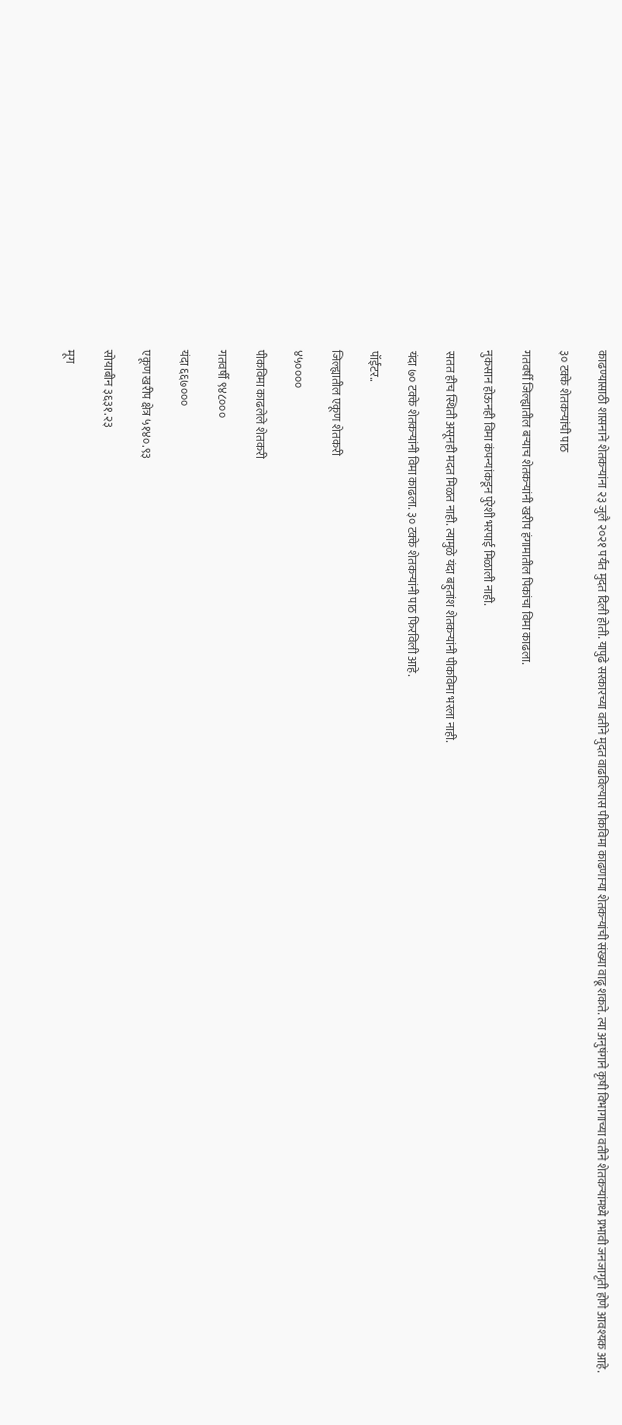काढण्यासाठी शासनाने शेतकऱ्यांना २३ जुलै २०२१ पर्यंत मुदत दिली होती. यापुढे सरकारच्या वतीने मुदत वाढविल्यास पीकविमा काढणाऱ्या शेतकऱ्यांची संख्या वाढू शकते. त्या अनुषंगाने कृषी विभागाच्या वतीने शेतकऱ्यांमध्ये प्रभावी जनजागृती होणे आवश्यक आहे.

३० टक्के शेतकऱ्यांची पाठ

गतवर्षी जिल्ह्यातील बऱ्याच शेतकऱ्यांनी खरीप हंगामातील पिकांचा विमा काढला.

नुकसान होऊनही विमा कंपन्यांकडून पुरेशी भरपाई मिळाली नाही.

सतत हीच स्थिती असूनही मदत मिळत नाही. त्यामुळे यंदा बहुतांश शेतकऱ्यांनी पीकविमा भरला नाही.

यंदा ७० टक्के शेतकऱ्यांनी विमा काढला. ३० टक्के शेतकऱ्यांनी पाठ फिरविली आहे.

पॉईंटर..

जिल्ह्यातील एकूण शेतकरी

४५००००

पीकविमा काढलेले शेतकरी

गतवर्षी ९४८०००

यंदा ६६७०००

एकूण खरीप क्षेत्र ५१४०.९३

सोयाबीन ३६३१.२३

मूग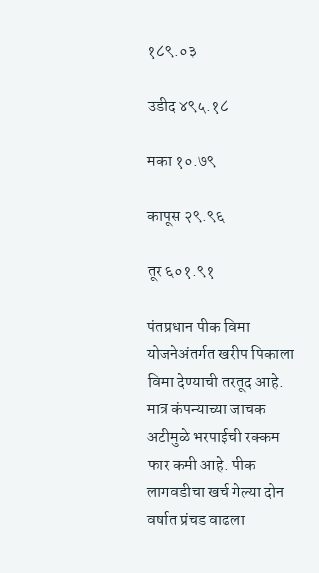१८९.०३

उडीद ४९५.१८

मका १०.७९

कापूस २९.९६

तूर ६०१.९१

पंतप्रधान पीक विमा योजनेअंतर्गत खरीप पिकाला विमा देण्याची तरतूद आहे. मात्र कंपन्याच्या जाचक अटीमुळे भरपाईची रक्कम फार कमी आहे. पीक लागवडीचा खर्च गेल्या दोन वर्षात प्रंचड वाढला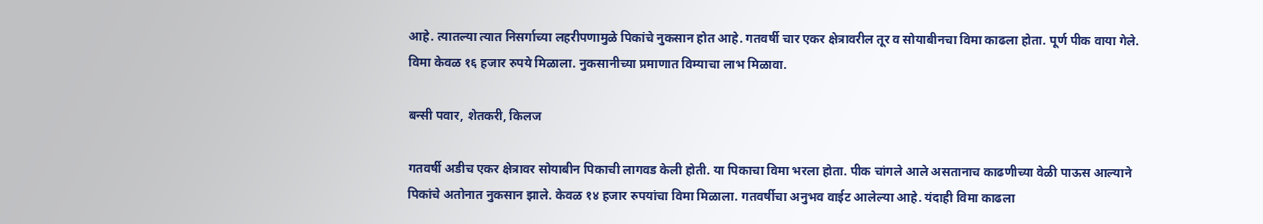आहे. त्यातल्या त्यात निसर्गाच्या लहरीपणामुळे पिकांचे नुकसान होत आहे. गतवर्षी चार एकर क्षेत्रावरील तूर व सोयाबीनचा विमा काढला होता. पूर्ण पीक वाया गेले. विमा केवळ १६ हजार रुपये मिळाला. नुकसानीच्या प्रमाणात विम्याचा लाभ मिळावा.

बन्सी पवार, शेतकरी, किलज

गतवर्षी अडीच एकर क्षेत्रावर सोयाबीन पिकाची लागवड केली होती. या पिकाचा विमा भरला होता. पीक चांगले आले असतानाच काढणीच्या वेळी पाऊस आल्याने पिकांचे अतोनात नुकसान झाले. केवळ १४ हजार रुपयांचा विमा मिळाला. गतवर्षीचा अनुभव वाईट आलेल्या आहे. यंदाही विमा काढला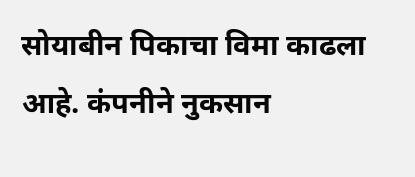सोयाबीन पिकाचा विमा काढला आहे. कंपनीने नुकसान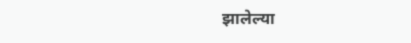झालेल्या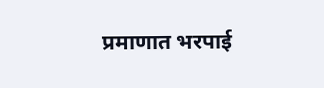प्रमाणात भरपाई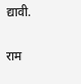द्यावी.

राम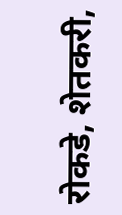रोकडे, शेतकरी,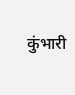कुंभारी